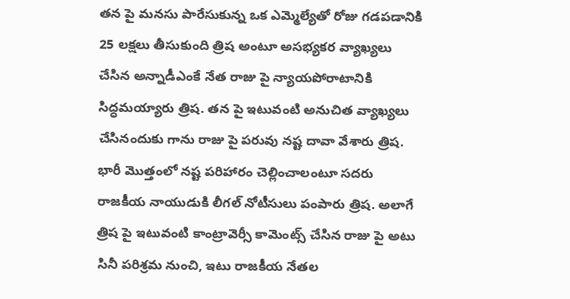తన పై మనసు పారేసుకున్న ఒక ఎమ్మెల్యేతో రోజు గడపడానికి 25 లక్షలు తీసుకుంది త్రిష అంటూ అసభ్యకర వ్యాఖ్యలు చేసిన అన్నాడీఎంకే నేత రాజు పై న్యాయపోరాటానికి సిద్ధమయ్యారు త్రిష. తన పై ఇటువంటి అనుచిత వ్యాఖ్యలు చేసినందుకు గాను రాజు పై పరువు నష్ట దావా వేశారు త్రిష.
భారీ మొత్తంలో నష్ట పరిహారం చెల్లించాలంటూ సదరు రాజకీయ నాయుడుకి లీగల్ నోటీసులు పంపారు త్రిష. అలాగే త్రిష పై ఇటువంటి కాంట్రావెర్సీ కామెంట్స్ చేసిన రాజు పై అటు సినీ పరిశ్రమ నుంచి, ఇటు రాజకీయ నేతల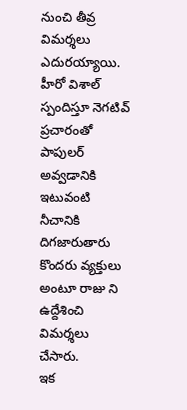నుంచి తీవ్ర విమర్శలు ఎదురయ్యాయి. హీరో విశాల్ స్పందిస్తూ నెగటివ్ ప్రచారంతో పాపులర్ అవ్వడానికి ఇటువంటి నీచానికి దిగజారుతారు కొందరు వ్యక్తులు అంటూ రాజు ని ఉద్దేశించి విమర్శలు చేసారు.
ఇక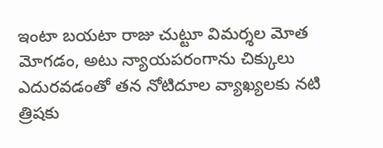ఇంటా బయటా రాజు చుట్టూ విమర్శల మోత మోగడం, అటు న్యాయపరంగాను చిక్కులు ఎదురవడంతో తన నోటిదూల వ్యాఖ్యలకు నటి త్రిషకు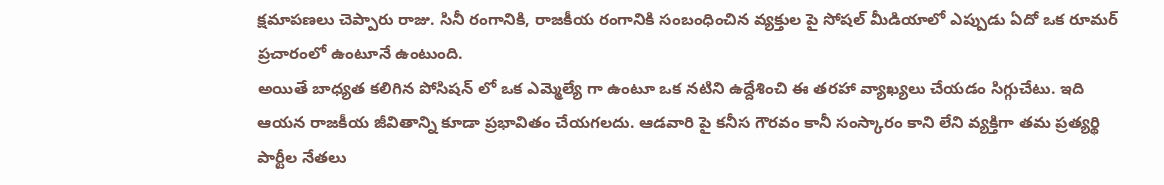క్షమాపణలు చెప్పారు రాజు. సినీ రంగానికి, రాజకీయ రంగానికి సంబంధించిన వ్యక్తుల పై సోషల్ మీడియాలో ఎప్పుడు ఏదో ఒక రూమర్ ప్రచారంలో ఉంటూనే ఉంటుంది.
అయితే బాధ్యత కలిగిన పోసిషన్ లో ఒక ఎమ్మెల్యే గా ఉంటూ ఒక నటిని ఉద్దేశించి ఈ తరహా వ్యాఖ్యలు చేయడం సిగ్గుచేటు. ఇది ఆయన రాజకీయ జీవితాన్ని కూడా ప్రభావితం చేయగలదు. ఆడవారి పై కనీస గౌరవం కానీ సంస్కారం కాని లేని వ్యక్తిగా తమ ప్రత్యర్థి పార్టీల నేతలు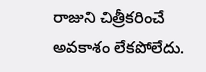రాజుని చిత్రీకరించే అవకాశం లేకపోలేదు.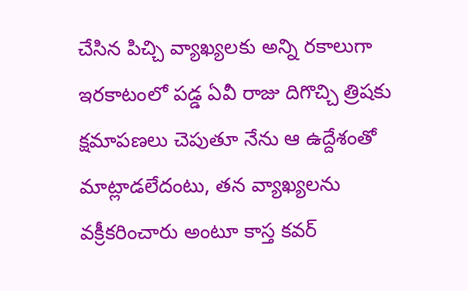చేసిన పిచ్చి వ్యాఖ్యలకు అన్ని రకాలుగా ఇరకాటంలో పడ్డ ఏవీ రాజు దిగొచ్చి త్రిషకు క్షమాపణలు చెపుతూ నేను ఆ ఉద్దేశంతో మాట్లాడలేదంటు, తన వ్యాఖ్యలను వక్రీకరించారు అంటూ కాస్త కవర్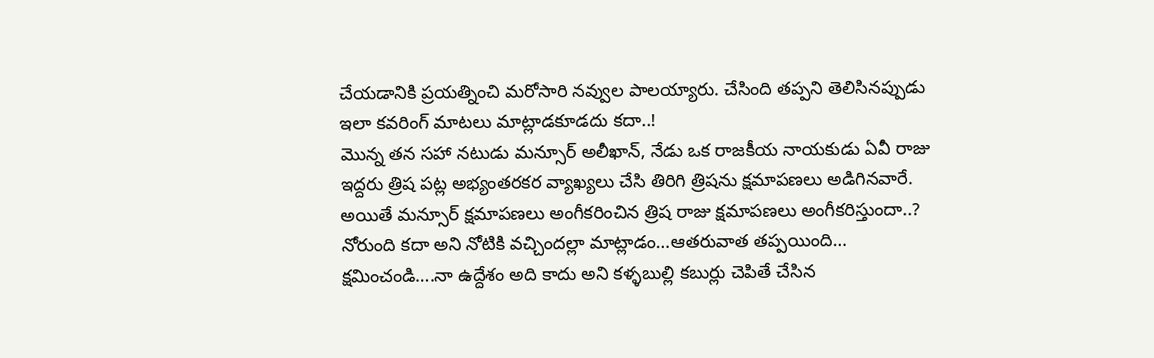చేయడానికి ప్రయత్నించి మరోసారి నవ్వుల పాలయ్యారు. చేసింది తప్పని తెలిసినప్పుడు ఇలా కవరింగ్ మాటలు మాట్లాడకూడదు కదా..!
మొన్న తన సహా నటుడు మన్సూర్ అలీఖాన్, నేడు ఒక రాజకీయ నాయకుడు ఏవీ రాజు ఇద్దరు త్రిష పట్ల అభ్యంతరకర వ్యాఖ్యలు చేసి తిరిగి త్రిషను క్షమాపణలు అడిగినవారే. అయితే మన్సూర్ క్షమాపణలు అంగీకరించిన త్రిష రాజు క్షమాపణలు అంగీకరిస్తుందా..? నోరుంది కదా అని నోటికి వచ్చిందల్లా మాట్లాడం…ఆతరువాత తప్పయింది… క్షమించండి….నా ఉద్దేశం అది కాదు అని కళ్ళబుల్లి కబుర్లు చెపితే చేసిన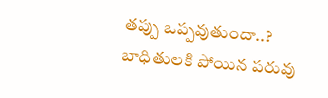తప్పు ఒప్పవుతుందా..? బాధితులకి పోయిన పరువు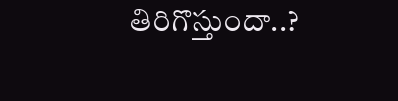తిరిగొస్తుందా..?